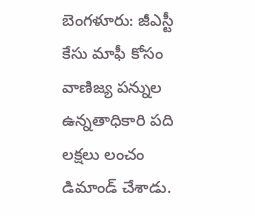బెంగళూరు: జీఎస్టీ కేసు మాఫీ కోసం వాణిజ్య పన్నుల ఉన్నతాధికారి పది లక్షలు లంచం డిమాండ్ చేశాడు.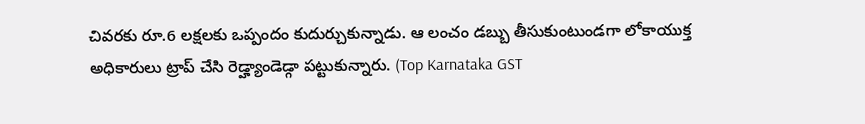చివరకు రూ.6 లక్షలకు ఒప్పందం కుదుర్చుకున్నాడు. ఆ లంచం డబ్బు తీసుకుంటుండగా లోకాయుక్త అధికారులు ట్రాప్ చేసి రెడ్హ్యాండెడ్గా పట్టుకున్నారు. (Top Karnataka GST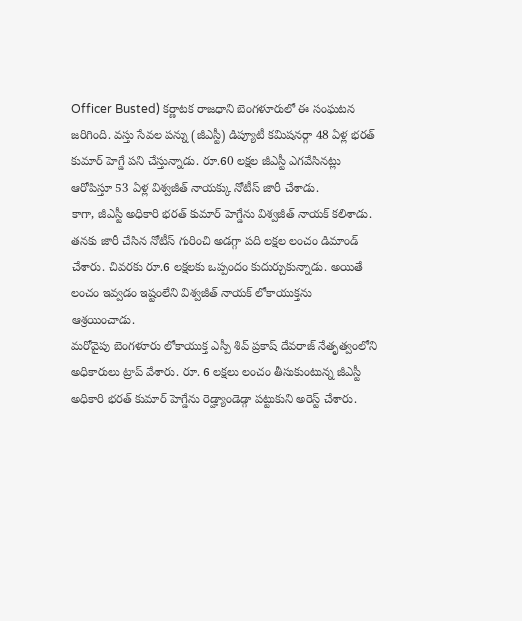Officer Busted) కర్ణాటక రాజధాని బెంగళూరులో ఈ సంఘటన జరిగింది. వస్తు సేవల పన్ను (జీఎస్టీ) డిప్యూటీ కమిషనర్గా 48 ఏళ్ల భరత్ కుమార్ హెగ్డే పని చేస్తున్నాడు. రూ.60 లక్షల జీఎస్టీ ఎగవేసినట్లు ఆరోపిస్తూ 53 ఏళ్ల విశ్వజీత్ నాయక్కు నోటీస్ జారీ చేశాడు.
కాగా, జీఎస్టీ అధికారి భరత్ కుమార్ హెగ్డేను విశ్వజీత్ నాయక్ కలిశాడు. తనకు జారీ చేసిన నోటీస్ గురించి అడగ్గా పది లక్షల లంచం డిమాండ్ చేశారు. చివరకు రూ.6 లక్షలకు ఒప్పందం కుదుర్చుకున్నాడు. అయితే లంచం ఇవ్వడం ఇష్టంలేని విశ్వజీత్ నాయక్ లోకాయుక్తను ఆశ్రయించాడు.
మరోవైపు బెంగళూరు లోకాయుక్త ఎస్పీ శివ్ ప్రకాష్ దేవరాజ్ నేతృత్వంలోని అధికారులు ట్రాప్ వేశారు. రూ. 6 లక్షలు లంచం తీసుకుంటున్న జీఎస్టీ అధికారి భరత్ కుమార్ హెగ్డేను రెడ్హ్యాండెడ్గా పట్టుకుని అరెస్ట్ చేశారు.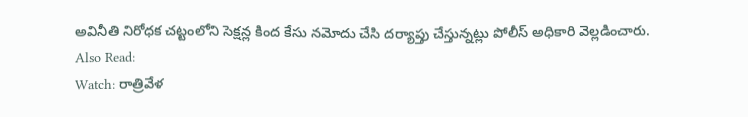అవినీతి నిరోధక చట్టంలోని సెక్షన్ల కింద కేసు నమోదు చేసి దర్యాప్తు చేస్తున్నట్లు పోలీస్ అధికారి వెల్లడించారు.
Also Read:
Watch: రాత్రివేళ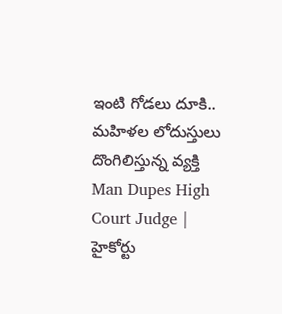ఇంటి గోడలు దూకి.. మహిళల లోదుస్తులు దొంగిలిస్తున్న వ్యక్తి
Man Dupes High Court Judge | హైకోర్టు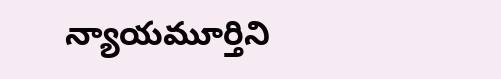న్యాయమూర్తిని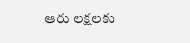ఆరు లక్షలకు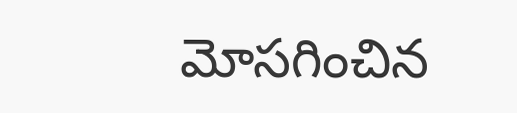మోసగించిన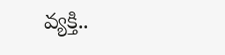వ్యక్తి..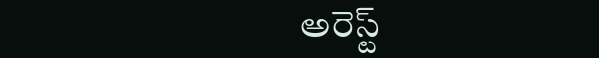అరెస్ట్